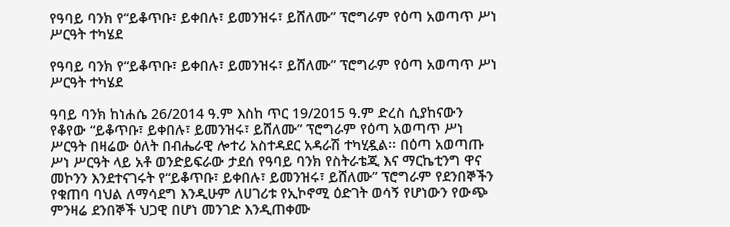የዓባይ ባንክ የ“ይቆጥቡ፣ ይቀበሉ፣ ይመንዝሩ፣ ይሸለሙ” ፕሮግራም የዕጣ አወጣጥ ሥነ ሥርዓት ተካሄደ

የዓባይ ባንክ የ“ይቆጥቡ፣ ይቀበሉ፣ ይመንዝሩ፣ ይሸለሙ” ፕሮግራም የዕጣ አወጣጥ ሥነ ሥርዓት ተካሄደ

ዓባይ ባንክ ከነሐሴ 26/2014 ዓ.ም እስከ ጥር 19/2015 ዓ.ም ድረስ ሲያከናውን የቆየው “ይቆጥቡ፣ ይቀበሉ፣ ይመንዝሩ፣ ይሸለሙ” ፕሮግራም የዕጣ አወጣጥ ሥነ ሥርዓት በዛሬው ዕለት በብሔራዊ ሎተሪ አስተዳደር አዳራሽ ተካሂዷል፡፡ በዕጣ አወጣጡ ሥነ ሥርዓት ላይ አቶ ወንድይፍራው ታደሰ የዓባይ ባንክ የስትራቴጂ እና ማርኬቲንግ ዋና መኮንን እንደተናገሩት የ“ይቆጥቡ፣ ይቀበሉ፣ ይመንዝሩ፣ ይሸለሙ” ፕሮግራም የደንበኞችን የቁጠባ ባህል ለማሳደግ እንዲሁም ለሀገሪቱ የኢኮኖሚ ዕድገት ወሳኝ የሆነውን የውጭ ምንዛሬ ደንበኞች ህጋዊ በሆነ መንገድ እንዲጠቀሙ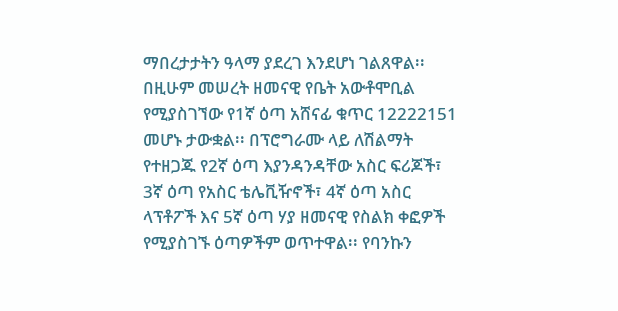ማበረታታትን ዓላማ ያደረገ እንደሆነ ገልጸዋል፡፡ በዚሁም መሠረት ዘመናዊ የቤት አውቶሞቢል የሚያስገኘው የ1ኛ ዕጣ አሸናፊ ቁጥር 12222151 መሆኑ ታውቋል፡፡ በፕሮግራሙ ላይ ለሽልማት የተዘጋጁ የ2ኛ ዕጣ እያንዳንዳቸው አስር ፍሪጆች፣ 3ኛ ዕጣ የአስር ቴሌቪዥኖች፣ 4ኛ ዕጣ አስር ላፕቶፖች እና 5ኛ ዕጣ ሃያ ዘመናዊ የስልክ ቀፎዎች የሚያስገኙ ዕጣዎችም ወጥተዋል፡፡ የባንኩን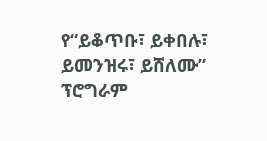የ“ይቆጥቡ፣ ይቀበሉ፣ ይመንዝሩ፣ ይሸለሙ” ፕሮግራም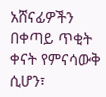አሸናፊዎችን በቀጣይ ጥቂት ቀናት የምናሳውቅ ሲሆን፣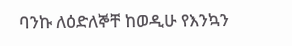ባንኩ ለዕድለኞቸ ከወዲሁ የእንኳን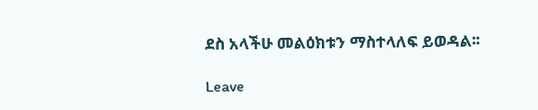ደስ አላችሁ መልዕክቱን ማስተላለፍ ይወዳል፡፡

Leave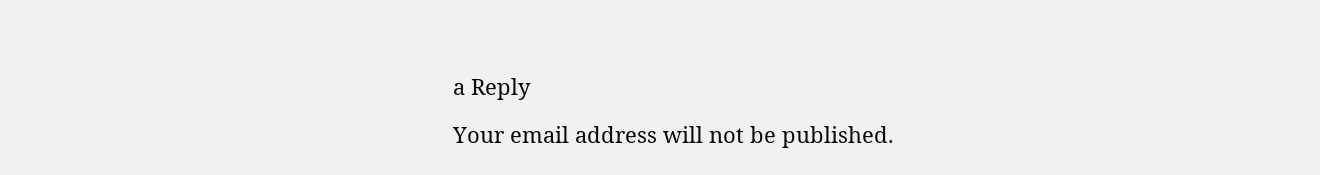a Reply

Your email address will not be published.